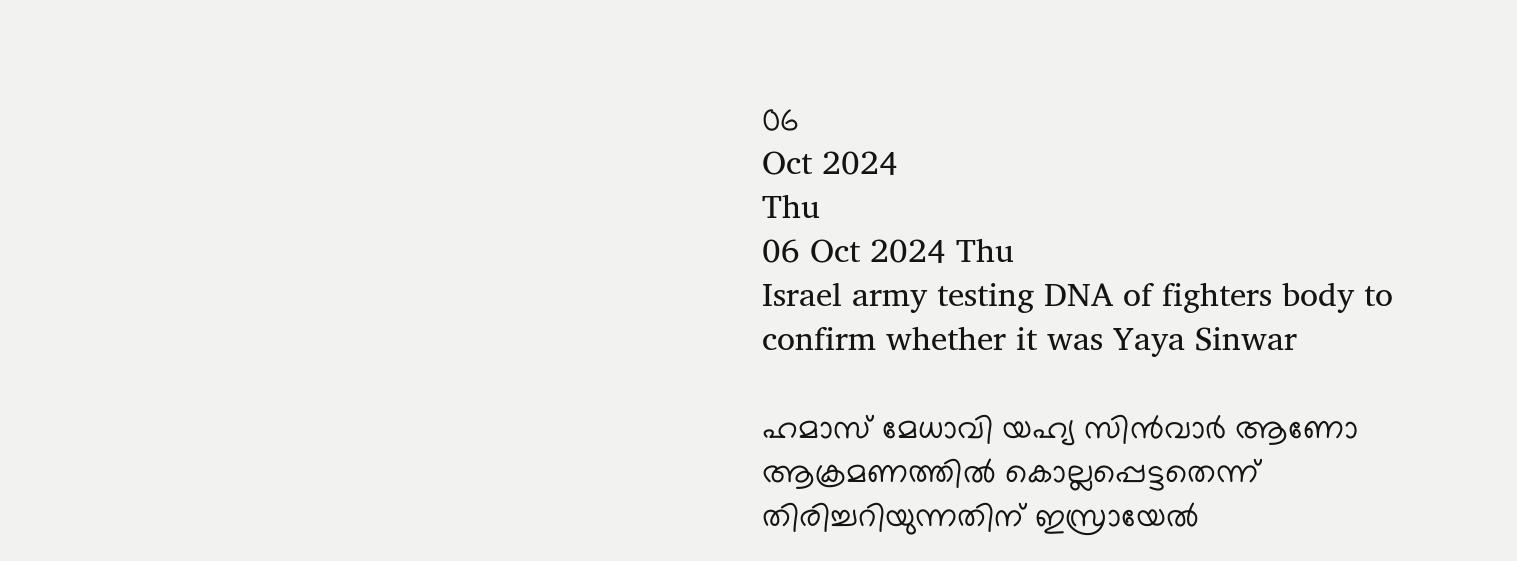06
Oct 2024
Thu
06 Oct 2024 Thu
Israel army testing DNA of fighters body to confirm whether it was Yaya Sinwar

ഹമാസ് മേധാവി യഹ്യ സിന്‍വാര്‍ ആണോ ആക്രമണത്തില്‍ കൊല്ലപ്പെട്ടതെന്ന് തിരിച്ചറിയുന്നതിന് ഇസ്രായേല്‍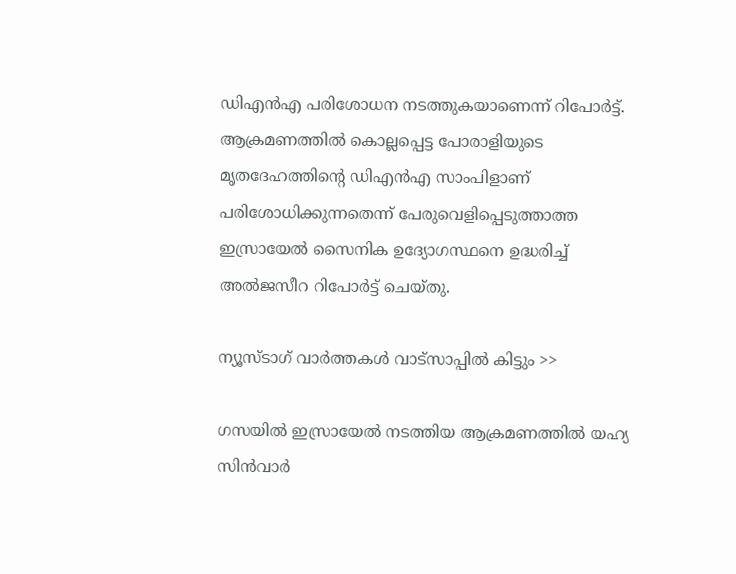ഡിഎന്‍എ പരിശോധന നടത്തുകയാണെന്ന് റിപോര്‍ട്ട്. ആക്രമണത്തില്‍ കൊല്ലപ്പെട്ട പോരാളിയുടെ മൃതദേഹത്തിന്റെ ഡിഎന്‍എ സാംപിളാണ് പരിശോധിക്കുന്നതെന്ന് പേരുവെളിപ്പെടുത്താത്ത ഇസ്രായേല്‍ സൈനിക ഉദ്യോഗസ്ഥനെ ഉദ്ധരിച്ച് അല്‍ജസീറ റിപോര്‍ട്ട് ചെയ്തു.

ന്യൂസ്ടാഗ് വാര്‍ത്തകള്‍ വാട്‌സാപ്പില്‍ കിട്ടും >>

ഗസയില്‍ ഇസ്രായേല്‍ നടത്തിയ ആക്രമണത്തില്‍ യഹ്യ സിന്‍വാര്‍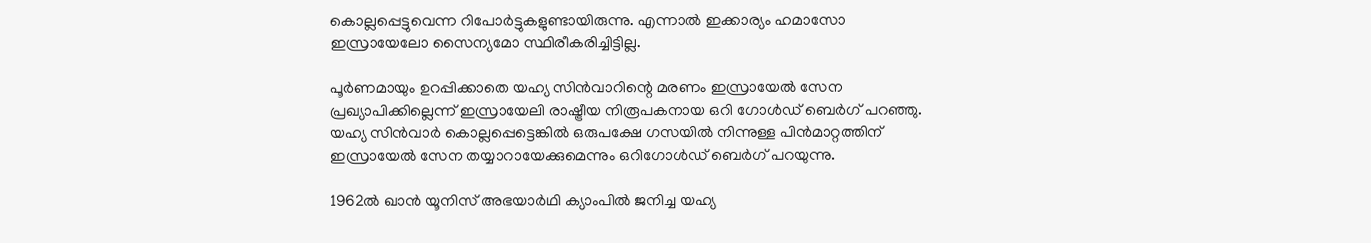കൊല്ലപ്പെട്ടുവെന്ന റിപോര്‍ട്ടുകളുണ്ടായിരുന്നു. എന്നാല്‍ ഇക്കാര്യം ഹമാസോ ഇസ്രായേലോ സൈന്യമോ സ്ഥിരീകരിച്ചിട്ടില്ല.

പൂര്‍ണമായും ഉറപ്പിക്കാതെ യഹ്യ സിന്‍വാറിന്റെ മരണം ഇസ്രായേല്‍ സേന പ്രഖ്യാപിക്കില്ലെന്ന് ഇസ്രായേലി രാഷ്ട്രീയ നിരൂപകനായ ഒറി ഗോള്‍ഡ് ബെര്‍ഗ് പറഞ്ഞു. യഹ്യ സിന്‍വാര്‍ കൊല്ലപ്പെട്ടെങ്കില്‍ ഒരുപക്ഷേ ഗസയില്‍ നിന്നുള്ള പിന്‍മാറ്റത്തിന് ഇസ്രായേല്‍ സേന തയ്യാറായേക്കുമെന്നും ഒറിഗോള്‍ഡ് ബെര്‍ഗ് പറയുന്നു.

1962ല്‍ ഖാന്‍ യൂനിസ് അഭയാര്‍ഥി ക്യാംപില്‍ ജനിച്ച യഹ്യ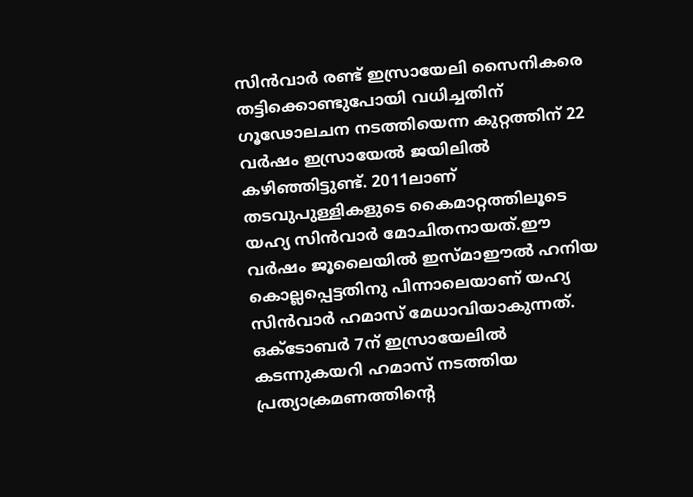സിന്‍വാര്‍ രണ്ട് ഇസ്രായേലി സൈനികരെ തട്ടിക്കൊണ്ടുപോയി വധിച്ചതിന് ഗൂഢോലചന നടത്തിയെന്ന കുറ്റത്തിന് 22 വര്‍ഷം ഇസ്രായേല്‍ ജയിലില്‍ കഴിഞ്ഞിട്ടുണ്ട്. 2011ലാണ് തടവുപുള്ളികളുടെ കൈമാറ്റത്തിലൂടെ യഹ്യ സിന്‍വാര്‍ മോചിതനായത്.ഈ വര്‍ഷം ജൂലൈയില്‍ ഇസ്മാഈല്‍ ഹനിയ കൊല്ലപ്പെട്ടതിനു പിന്നാലെയാണ് യഹ്യ സിന്‍വാര്‍ ഹമാസ് മേധാവിയാകുന്നത്. ഒക്ടോബര്‍ 7ന് ഇസ്രായേലില്‍ കടന്നുകയറി ഹമാസ് നടത്തിയ പ്രത്യാക്രമണത്തിന്റെ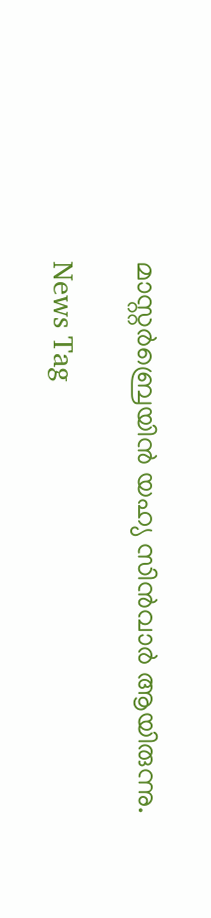മാസ്റ്റര്‍ബ്രെയിന്‍ യഹ്യ സിന്‍വാര്‍ ആയിരുന്നു.

News Tag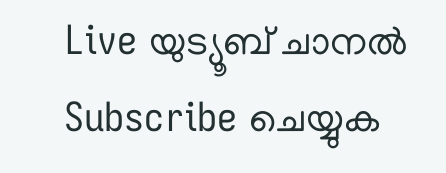Live യുട്യൂബ് ചാനല്‍ Subscribe ചെയ്യുക